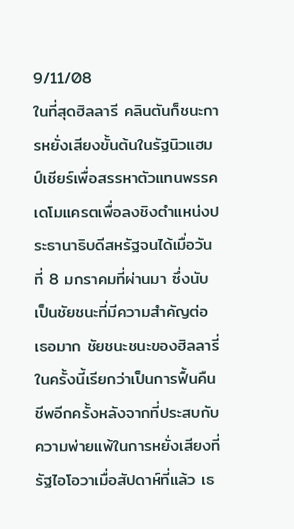9/11/08
ในที่สุดฮิลลารี คลินตันก็ชนะการหยั่งเสียงขั้นต้นในรัฐนิวแฮมป์เชียร์เพื่อสรรหาตัวแทนพรรคเดโมแครตเพื่อลงชิงตำแหน่งประธานาธิบดีสหรัฐจนได้เมื่อวันที่ 8 มกราคมที่ผ่านมา ซึ่งนับเป็นชัยชนะที่มีความสำคัญต่อเธอมาก ชัยชนะชนะของฮิลลารี่ในครั้งนี้เรียกว่าเป็นการฟื้นคืนชีพอีกครั้งหลังจากที่ประสบกับความพ่ายแพ้ในการหยั่งเสียงที่รัฐไอโอวาเมื่อสัปดาห์ที่แล้ว เธ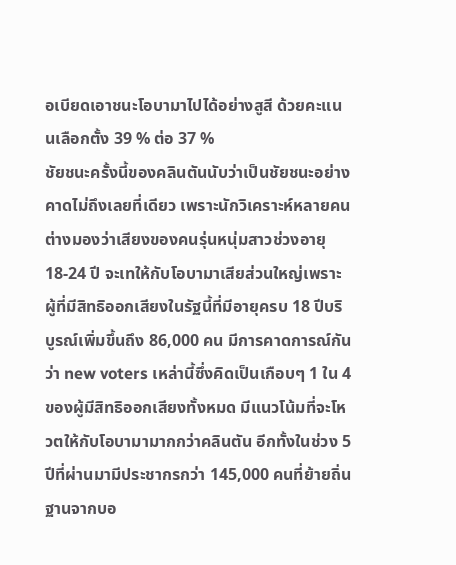อเบียดเอาชนะโอบามาไปได้อย่างสูสี ด้วยคะแนนเลือกตั้ง 39 % ต่อ 37 %
ชัยชนะครั้งนี้ของคลินตันนับว่าเป็นชัยชนะอย่างคาดไม่ถึงเลยที่เดียว เพราะนักวิเคราะห์หลายคนต่างมองว่าเสียงของคนรุ่นหนุ่มสาวช่วงอายุ 18-24 ปี จะเทให้กับโอบามาเสียส่วนใหญ่เพราะผู้ที่มีสิทธิออกเสียงในรัฐนี้ที่มีอายุครบ 18 ปีบริบูรณ์เพิ่มขึ้นถึง 86,000 คน มีการคาดการณ์กันว่า new voters เหล่านี้ซึ่งคิดเป็นเกือบๆ 1 ใน 4 ของผู้มีสิทธิออกเสียงทั้งหมด มีแนวโน้มที่จะโหวตให้กับโอบามามากกว่าคลินตัน อีกทั้งในช่วง 5 ปีที่ผ่านมามีประชากรกว่า 145,000 คนที่ย้ายถิ่นฐานจากบอ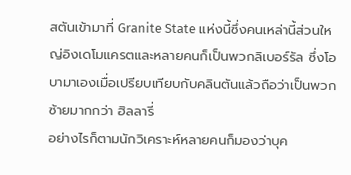สตันเข้ามาที่ Granite State แห่งนี้ซึ่งคนเหล่านี้ส่วนใหญ่อิงเดโมแครตและหลายคนก็เป็นพวกลิเบอร์รัล ซึ่งโอบามาเองเมื่อเปรียบเทียบกับคลินตันแล้วถือว่าเป็นพวกซ้ายมากกว่า ฮิลลารี่
อย่างไรก็ตามนักวิเคราะห์หลายคนก็มองว่าบุค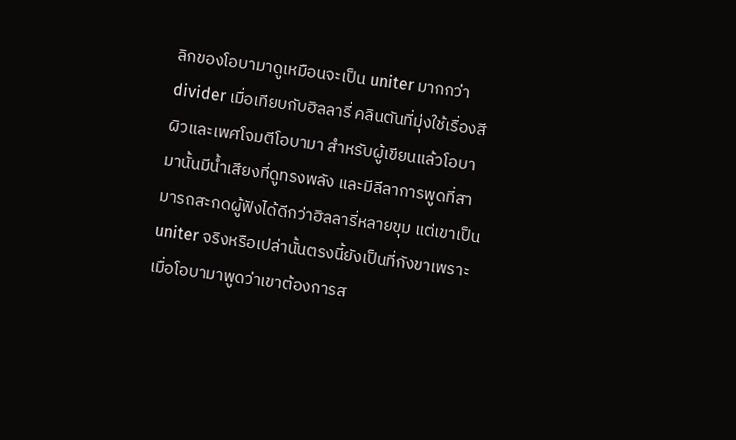ลิกของโอบามาดูเหมือนจะเป็น uniter มากกว่า divider เมื่อเทียบกับฮิลลารี่ คลินตันที่มุ่งใช้เรื่องสีผิวและเพศโจมตีโอบามา สำหรับผู้เขียนแล้วโอบามานั้นมีน้ำเสียงที่ดูทรงพลัง และมีลีลาการพูดที่สามารถสะกดผู้ฟังได้ดีกว่าฮิลลารี่หลายขุม แต่เขาเป็น uniter จริงหรือเปล่านั้นตรงนี้ยังเป็นที่กังขาเพราะเมื่อโอบามาพูดว่าเขาต้องการส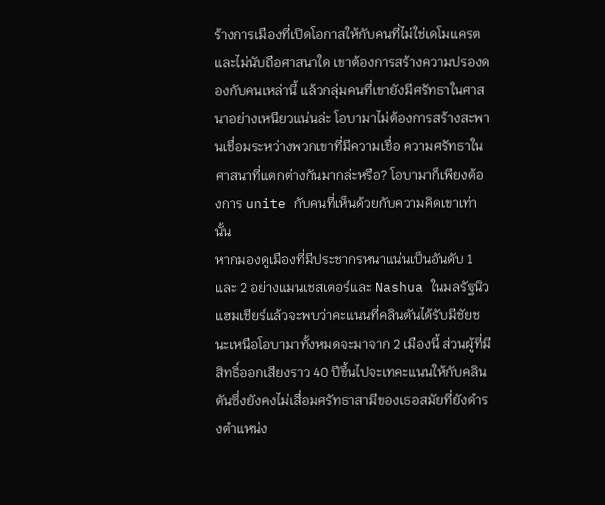ร้างการเมืองที่เปิดโอกาสให้กับคนที่ไม่ใช่เดโมแครตและไม่นับถือศาสนาใด เขาต้องการสร้างความปรองดองกับคนเหล่านี้ แล้วกลุ่มคนที่เขายังมีศรัทธาในศาสนาอย่างเหนียวแน่นล่ะ โอบามาไม่ต้องการสร้างสะพานเชื่อมระหว่างพวกเขาที่มีความเชื่อ ความศรัทธาในศาสนาที่แตกต่างกันมากล่ะหรือ? โอบามาก็เพียงต้องการ unite กับคนที่เห็นด้วยกับความคิดเขาเท่านั้น
หากมองดูเมืองที่มีประชากรหนาแน่นเป็นอันดับ 1 และ 2 อย่างแมนเชสเตอร์และ Nashua ในมลรัฐนิวแฮมเชียร์แล้วจะพบว่าคะแนนที่คลินตันได้รับมีชัยชนะเหนือโอบามาทั้งหมดจะมาจาก 2 เมืองนี้ ส่วนผู้ที่มีสิทธิ์ออกเสียงราว 40 ปีขึ้นไปจะเทคะแนนให้กับคลินตันซึ่งยังคงไม่เสื่อมศรัทธาสามีของเธอสมัยที่ยังดำรงตำแหน่ง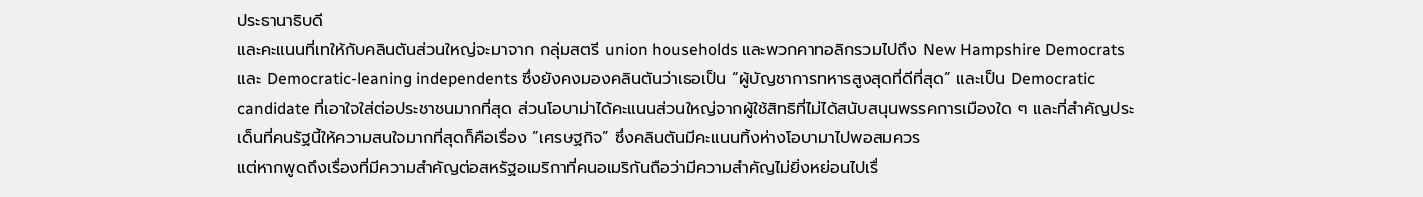ประธานาธิบดี
และคะแนนที่เทให้กับคลินตันส่วนใหญ่จะมาจาก กลุ่มสตรี union households และพวกคาทอลิกรวมไปถึง New Hampshire Democrats และ Democratic-leaning independents ซึ่งยังคงมองคลินตันว่าเธอเป็น “ผู้บัญชาการทหารสูงสุดที่ดีที่สุด” และเป็น Democratic candidate ที่เอาใจใส่ต่อประชาชนมากที่สุด ส่วนโอบาม่าได้คะแนนส่วนใหญ่จากผู้ใช้สิทธิที่ไม่ได้สนับสนุนพรรคการเมืองใด ๆ และที่สำคัญประเด็นที่คนรัฐนี้ให้ความสนใจมากที่สุดก็คือเรื่อง ”เศรษฐกิจ” ซึ่งคลินตันมีคะแนนทิ้งห่างโอบามาไปพอสมควร
แต่หากพูดถึงเรื่องที่มีความสำคัญต่อสหรัฐอเมริกาที่คนอเมริกันถือว่ามีความสำคัญไม่ยิ่งหย่อนไปเรื่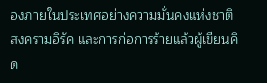องภายในประเทศอย่างความมั่นคงแห่งชาติ สงครามอิรัค และการก่อการร้ายแล้วผู้เขียนคิด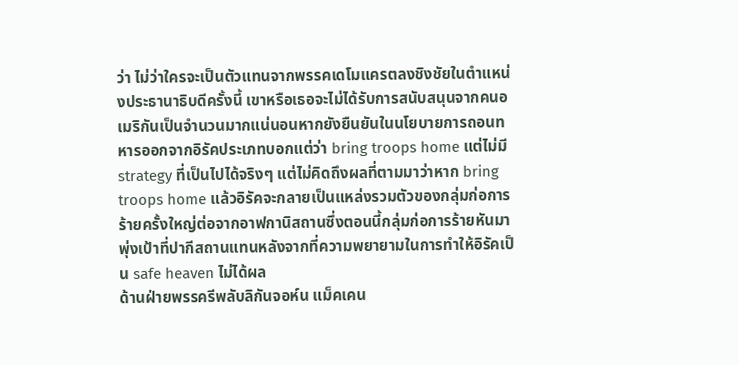ว่า ไม่ว่าใครจะเป็นตัวแทนจากพรรคเดโมแครตลงชิงชัยในตำแหน่งประธานาธิบดีครั้งนี้ เขาหรือเธอจะไม่ได้รับการสนับสนุนจากคนอเมริกันเป็นจำนวนมากแน่นอนหากยังยืนยันในนโยบายการถอนทหารออกจากอิรัคประเภทบอกแต่ว่า bring troops home แต่ไม่มี strategy ที่เป็นไปได้จริงๆ แต่ไม่คิดถึงผลที่ตามมาว่าหาก bring troops home แล้วอิรัคจะกลายเป็นแหล่งรวมตัวของกลุ่มก่อการร้ายครั้งใหญ่ต่อจากอาฟกานิสถานซึ่งตอนนี้กลุ่มก่อการร้ายหันมาพุ่งเป้าที่ปากีสถานแทนหลังจากที่ความพยายามในการทำให้อิรัคเป็น safe heaven ไม่ได้ผล
ด้านฝ่ายพรรครีพลับลิกันจอห์น แม็คเคน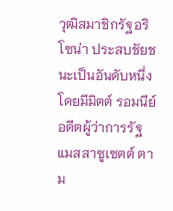วุฒิสมาชิกรัฐอริโซน่า ประสบชัยชนะเป็นอันดับหนึ่ง โดยมีมิตต์ รอมนีย์ อดีตผู้ว่าการรัฐแมสสาซูเซตต์ ตาม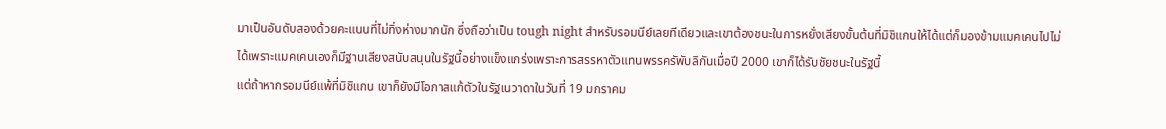มาเป็นอันดับสองด้วยคะแนนที่ไม่ทิ่งห่างมากนัก ซึ่งถือว่าเป็น tough night สำหรับรอมนีย์เลยทีเดียวและเขาต้องชนะในการหยั่งเสียงขั้นต้นที่มิชิแกนให้ได้แต่ก็มองข้ามแมคเคนไปไม่ได้เพราะแมคเคนเองก็มีฐานเสียงสนับสนุนในรัฐนี้อย่างแข็งแกร่งเพราะการสรรหาตัวแทนพรรครัพับลิกันเมื่อปี 2000 เขาก็ได้รับชัยชนะในรัฐนี้
แต่ถ้าหากรอมนีย์แพ้ที่มิชิแกน เขาก็ยังมีโอกาสแก้ตัวในรัฐเนวาดาในวันที่ 19 มกราคม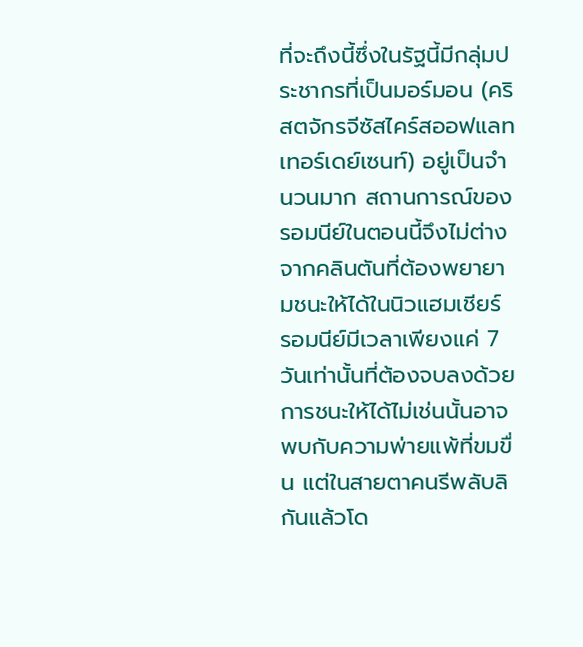ที่จะถึงนี้ซึ่งในรัฐนี้มีกลุ่มประชากรที่เป็นมอร์มอน (คริสตจักรจีซัสไคร์สออฟแลทเทอร์เดย์เซนท์) อยู่เป็นจำนวนมาก สถานการณ์ของรอมนีย์ในตอนนี้จึงไม่ต่างจากคลินตันที่ต้องพยายามชนะให้ได้ในนิวแฮมเชียร์ รอมนีย์มีเวลาเพียงแค่ 7 วันเท่านั้นที่ต้องจบลงด้วยการชนะให้ได้ไม่เช่นนั้นอาจพบกับความพ่ายแพ้ที่ขมขื่น แต่ในสายตาคนรีพลับลิกันแล้วโด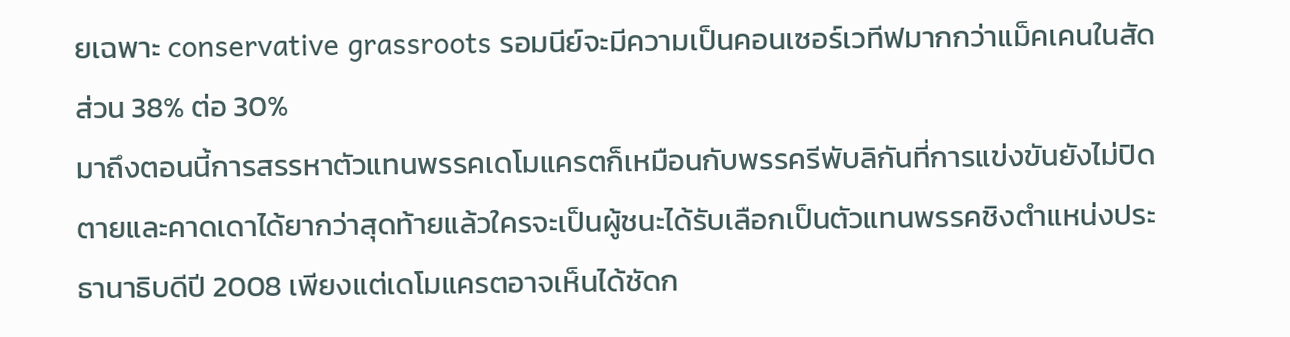ยเฉพาะ conservative grassroots รอมนีย์จะมีความเป็นคอนเซอร์เวทีฟมากกว่าแม็คเคนในสัดส่วน 38% ต่อ 30%
มาถึงตอนนี้การสรรหาตัวแทนพรรคเดโมแครตก็เหมือนกับพรรครีพับลิกันที่การแข่งขันยังไม่ปิดตายและคาดเดาได้ยากว่าสุดท้ายแล้วใครจะเป็นผู้ชนะได้รับเลือกเป็นตัวแทนพรรคชิงตำแหน่งประธานาธิบดีปี 2008 เพียงแต่เดโมแครตอาจเห็นได้ชัดก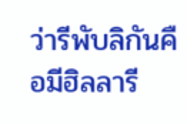ว่ารีพับลิกันคือมีฮิลลารี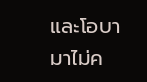และโอบามาไม่ค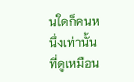นใดก็คนหนึ่งเท่านั้นที่ดูเหมือน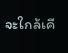จะใกล้เคี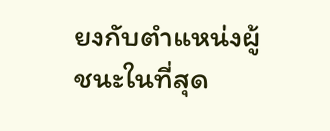ยงกับตำแหน่งผู้ชนะในที่สุด